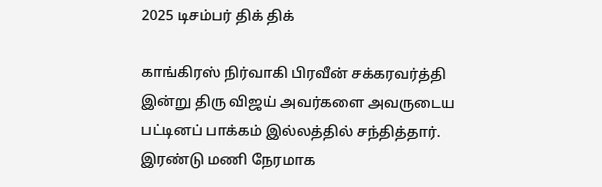2025 டிசம்பர் திக் திக்

காங்கிரஸ் நிர்வாகி பிரவீன் சக்கரவர்த்தி இன்று திரு விஜய் அவர்களை அவருடைய பட்டினப் பாக்கம் இல்லத்தில் சந்தித்தார். இரண்டு மணி நேரமாக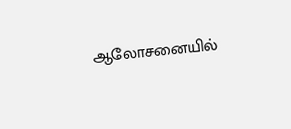ஆலோசனையில்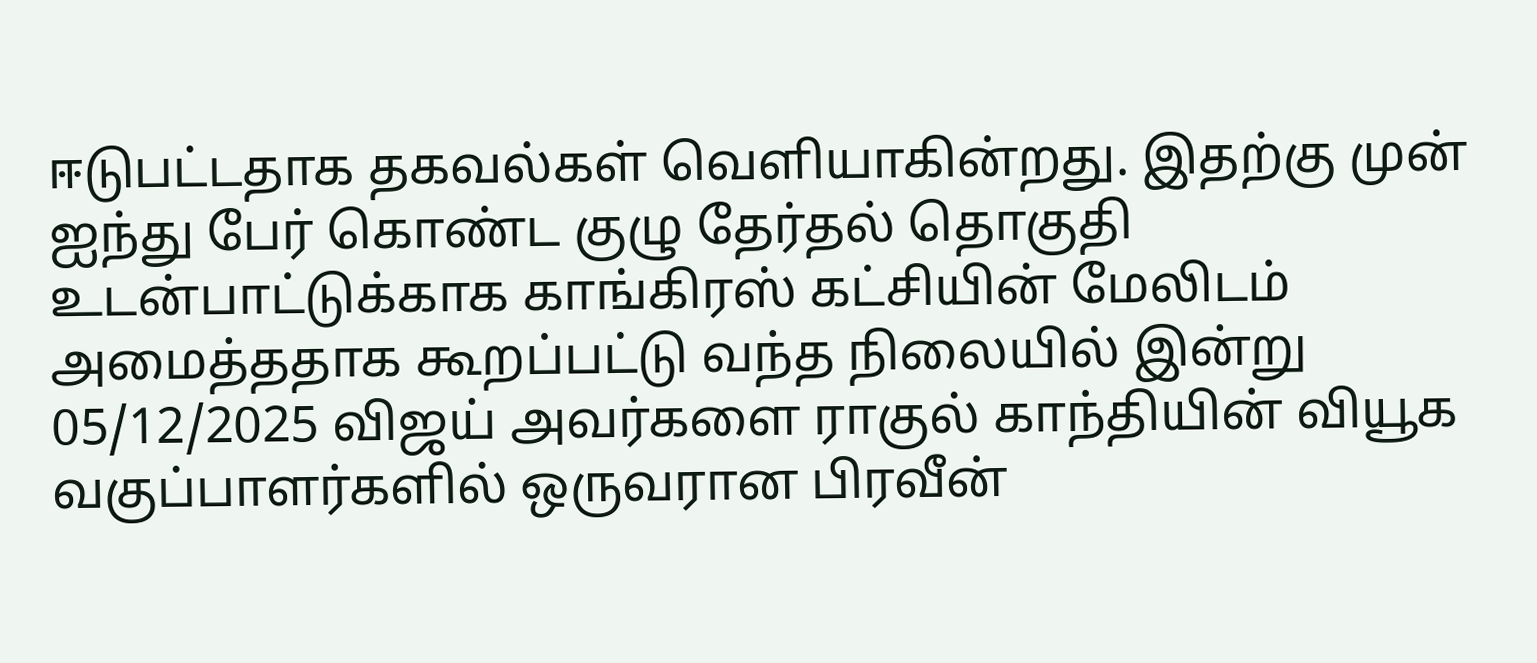ஈடுபட்டதாக தகவல்கள் வெளியாகின்றது. இதற்கு முன் ஐந்து பேர் கொண்ட குழு தேர்தல் தொகுதி உடன்பாட்டுக்காக காங்கிரஸ் கட்சியின் மேலிடம் அமைத்ததாக கூறப்பட்டு வந்த நிலையில் இன்று 05/12/2025 விஜய் அவர்களை ராகுல் காந்தியின் வியூக வகுப்பாளர்களில் ஒருவரான பிரவீன்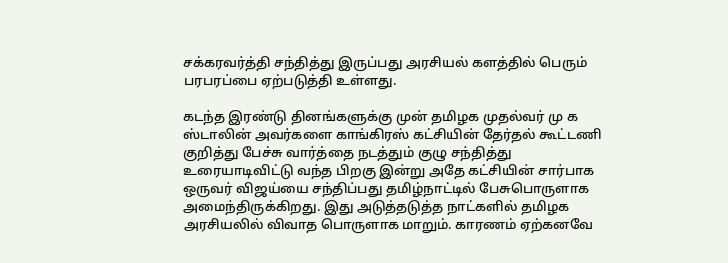சக்கரவர்த்தி சந்தித்து இருப்பது அரசியல் களத்தில் பெரும் பரபரப்பை ஏற்படுத்தி உள்ளது.

கடந்த இரண்டு தினங்களுக்கு முன் தமிழக முதல்வர் மு க ஸ்டாலின் அவர்களை காங்கிரஸ் கட்சியின் தேர்தல் கூட்டணி குறித்து பேச்சு வார்த்தை நடத்தும் குழு சந்தித்து உரையாடிவிட்டு வந்த பிறகு இன்று அதே கட்சியின் சார்பாக ஒருவர் விஜய்யை சந்திப்பது தமிழ்நாட்டில் பேசுபொருளாக அமைந்திருக்கிறது. இது அடுத்தடுத்த நாட்களில் தமிழக அரசியலில் விவாத பொருளாக மாறும். காரணம் ஏற்கனவே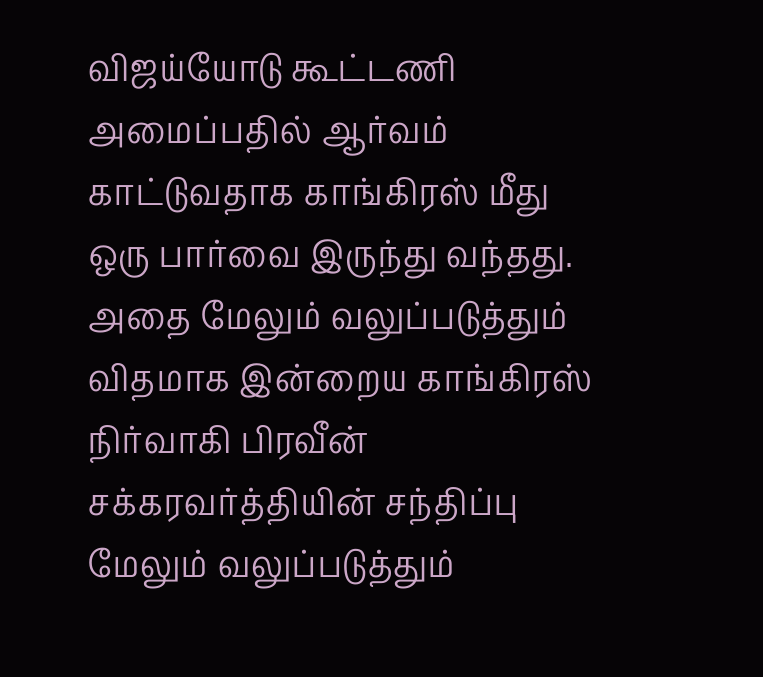விஜய்யோடு கூட்டணி அமைப்பதில் ஆர்வம் காட்டுவதாக காங்கிரஸ் மீது ஒரு பார்வை இருந்து வந்தது. அதை மேலும் வலுப்படுத்தும் விதமாக இன்றைய காங்கிரஸ் நிர்வாகி பிரவீன் சக்கரவர்த்தியின் சந்திப்பு மேலும் வலுப்படுத்தும்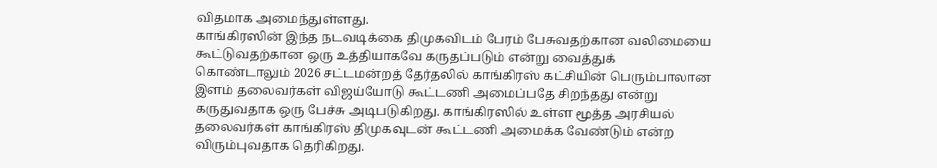விதமாக அமைந்துள்ளது.
காங்கிரஸின் இந்த நடவடிக்கை திமுகவிடம் பேரம் பேசுவதற்கான வலிமையை கூட்டுவதற்கான ஒரு உத்தியாகவே கருதப்படும் என்று வைத்துக் கொண்டாலும் 2026 சட்டமன்றத் தேர்தலில் காங்கிரஸ் கட்சியின் பெரும்பாலான இளம் தலைவர்கள் விஜய்யோடு கூட்டணி அமைப்பதே சிறந்தது என்று கருதுவதாக ஒரு பேச்சு அடிபடுகிறது. காங்கிரஸில் உள்ள மூத்த அரசியல் தலைவர்கள் காங்கிரஸ் திமுகவுடன் கூட்டணி அமைக்க வேண்டும் என்ற விரும்புவதாக தெரிகிறது.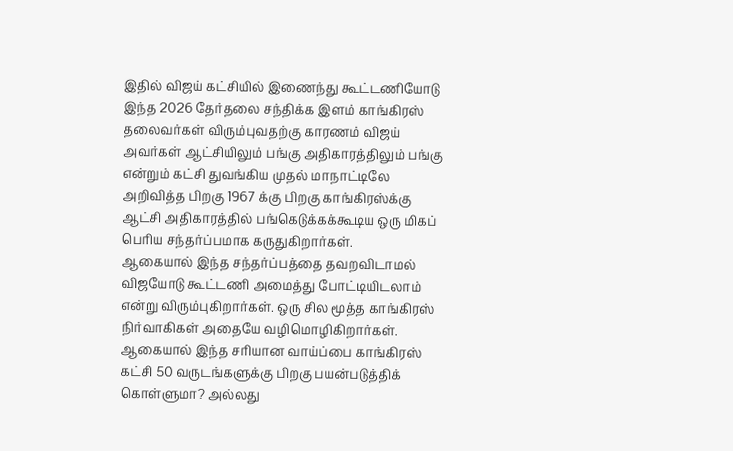இதில் விஜய் கட்சியில் இணைந்து கூட்டணியோடு இந்த 2026 தேர்தலை சந்திக்க இளம் காங்கிரஸ் தலைவர்கள் விரும்புவதற்கு காரணம் விஜய் அவர்கள் ஆட்சியிலும் பங்கு அதிகாரத்திலும் பங்கு என்றும் கட்சி துவங்கிய முதல் மாநாட்டிலே அறிவித்த பிறகு 1967 க்கு பிறகு காங்கிரஸ்க்கு ஆட்சி அதிகாரத்தில் பங்கெடுக்கக்கூடிய ஒரு மிகப் பெரிய சந்தர்ப்பமாக கருதுகிறார்கள்.
ஆகையால் இந்த சந்தர்ப்பத்தை தவறவிடாமல் விஜயோடு கூட்டணி அமைத்து போட்டியிடலாம் என்று விரும்புகிறார்கள். ஒரு சில மூத்த காங்கிரஸ் நிர்வாகிகள் அதையே வழிமொழிகிறார்கள். ஆகையால் இந்த சரியான வாய்ப்பை காங்கிரஸ் கட்சி 50 வருடங்களுக்கு பிறகு பயன்படுத்திக் கொள்ளுமா? அல்லது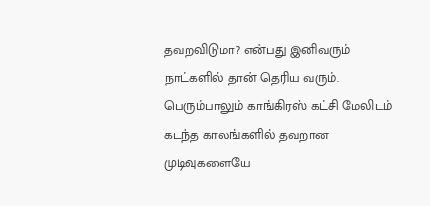தவறவிடுமா? என்பது இனிவரும் நாட்களில் தான் தெரிய வரும். பெரும்பாலும் காங்கிரஸ் கட்சி மேலிடம் கடந்த காலங்களில் தவறான முடிவுகளையே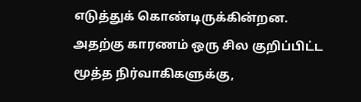எடுத்துக் கொண்டிருக்கின்றன. அதற்கு காரணம் ஒரு சில குறிப்பிட்ட மூத்த நிர்வாகிகளுக்கு,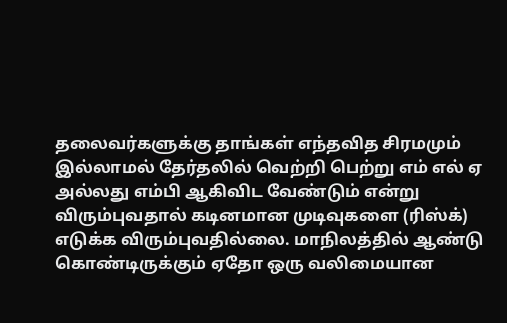தலைவர்களுக்கு தாங்கள் எந்தவித சிரமமும் இல்லாமல் தேர்தலில் வெற்றி பெற்று எம் எல் ஏ அல்லது எம்பி ஆகிவிட வேண்டும் என்று விரும்புவதால் கடினமான முடிவுகளை (ரிஸ்க்) எடுக்க விரும்புவதில்லை. மாநிலத்தில் ஆண்டு கொண்டிருக்கும் ஏதோ ஒரு வலிமையான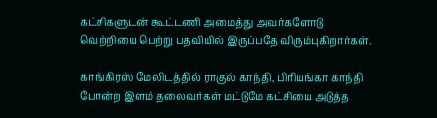கட்சிகளுடன் கூட்டணி அமைத்து அவர்களோடு வெற்றியை பெற்று பதவியில் இருப்பதே விரும்புகிறார்கள்.

காங்கிரஸ் மேலிடத்தில் ராகுல் காந்தி, பிரியங்கா காந்தி போன்ற இளம் தலைவர்கள் மட்டுமே கட்சியை அடுத்த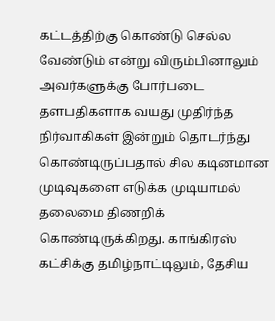கட்டத்திற்கு கொண்டு செல்ல வேண்டும் என்று விரும்பினாலும் அவர்களுக்கு போர்படை தளபதிகளாக வயது முதிர்ந்த நிர்வாகிகள் இன்றும் தொடர்ந்து கொண்டிருப்பதால் சில கடினமான முடிவுகளை எடுக்க முடியாமல் தலைமை திணறிக் கொண்டிருக்கிறது. காங்கிரஸ் கட்சிக்கு தமிழ்நாட்டிலும், தேசிய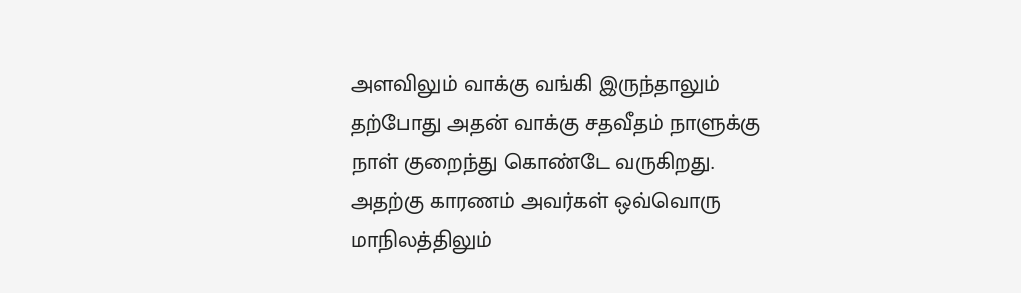அளவிலும் வாக்கு வங்கி இருந்தாலும் தற்போது அதன் வாக்கு சதவீதம் நாளுக்கு நாள் குறைந்து கொண்டே வருகிறது. அதற்கு காரணம் அவர்கள் ஒவ்வொரு மாநிலத்திலும்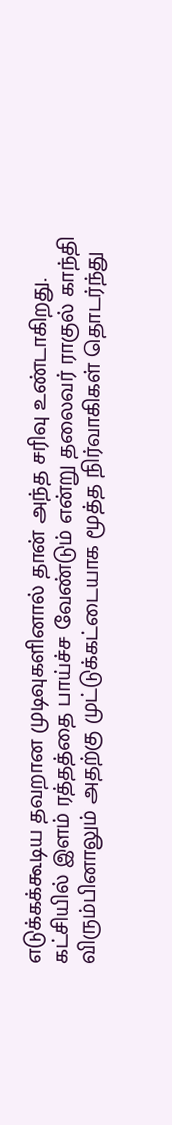எடுக்கக்கூடிய தவறான முடிவுகளினால் தான் அந்த சரிவு உண்டாகிறது.
கட்சியில் இளம் ரத்தத்தை பாய்ச்ச வேண்டும் என்று தலைவர் ராகுல் காந்தி விரும்பினாலும் அதற்கு முட்டுக்கட்டையாக மூத்த நிர்வாகிகள் தொடர்ந்து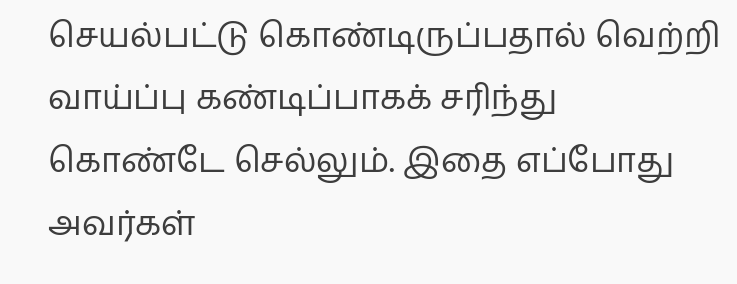செயல்பட்டு கொண்டிருப்பதால் வெற்றி வாய்ப்பு கண்டிப்பாகக் சரிந்து கொண்டே செல்லும். இதை எப்போது அவர்கள்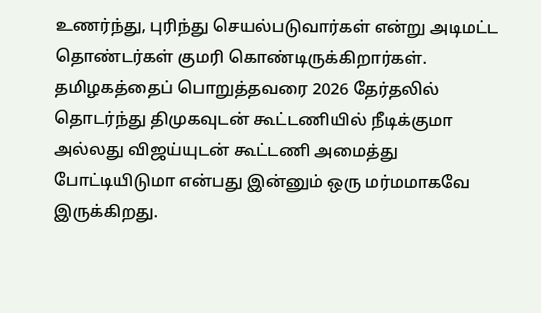உணர்ந்து, புரிந்து செயல்படுவார்கள் என்று அடிமட்ட தொண்டர்கள் குமரி கொண்டிருக்கிறார்கள். தமிழகத்தைப் பொறுத்தவரை 2026 தேர்தலில் தொடர்ந்து திமுகவுடன் கூட்டணியில் நீடிக்குமா அல்லது விஜய்யுடன் கூட்டணி அமைத்து போட்டியிடுமா என்பது இன்னும் ஒரு மர்மமாகவே இருக்கிறது.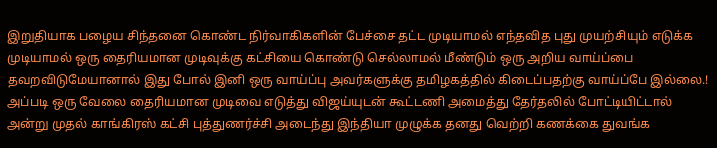இறுதியாக பழைய சிந்தனை கொண்ட நிர்வாகிகளின் பேச்சை தட்ட முடியாமல் எந்தவித புது முயற்சியும் எடுக்க முடியாமல் ஒரு தைரியமான முடிவுக்கு கட்சியை கொண்டு செல்லாமல் மீண்டும் ஒரு அறிய வாய்ப்பை தவறவிடுமேயானால் இது போல் இனி ஒரு வாய்ப்பு அவர்களுக்கு தமிழகத்தில் கிடைப்பதற்கு வாய்ப்பே இல்லை.! அப்படி ஒரு வேலை தைரியமான முடிவை எடுத்து விஜய்யுடன் கூட்டணி அமைத்து தேர்தலில் போட்டியிட்டால் அன்று முதல் காங்கிரஸ் கட்சி புத்துணர்ச்சி அடைந்து இந்தியா முழுக்க தனது வெற்றி கணக்கை துவங்க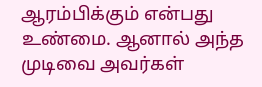ஆரம்பிக்கும் என்பது உண்மை. ஆனால் அந்த முடிவை அவர்கள்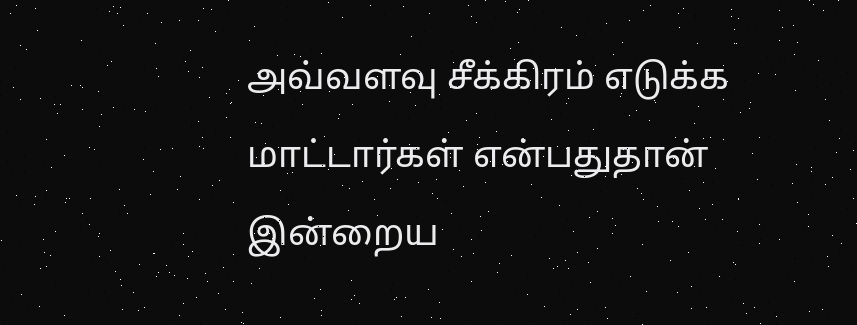அவ்வளவு சீக்கிரம் எடுக்க மாட்டார்கள் என்பதுதான் இன்றைய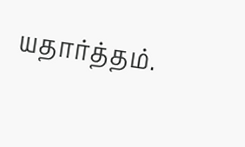யதார்த்தம்.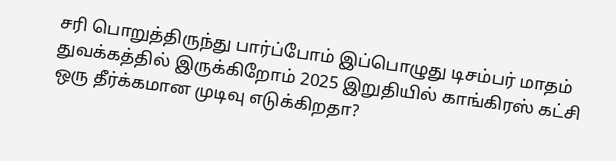சரி பொறுத்திருந்து பார்ப்போம் இப்பொழுது டிசம்பர் மாதம் துவக்கத்தில் இருக்கிறோம் 2025 இறுதியில் காங்கிரஸ் கட்சி ஒரு தீர்க்கமான முடிவு எடுக்கிறதா?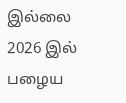இல்லை 2026 இல் பழைய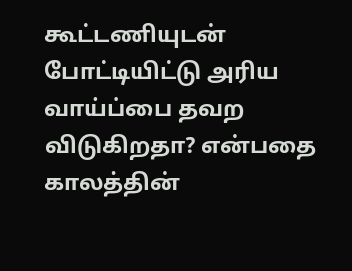கூட்டணியுடன் போட்டியிட்டு அரிய வாய்ப்பை தவற விடுகிறதா? என்பதை காலத்தின்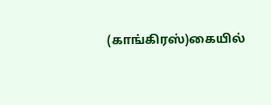(காங்கிரஸ்)கையில்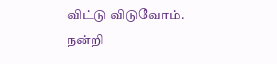விட்டு விடுவோம்.
நன்றி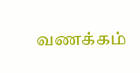வணக்கம்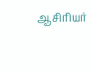ஆசிரியர்